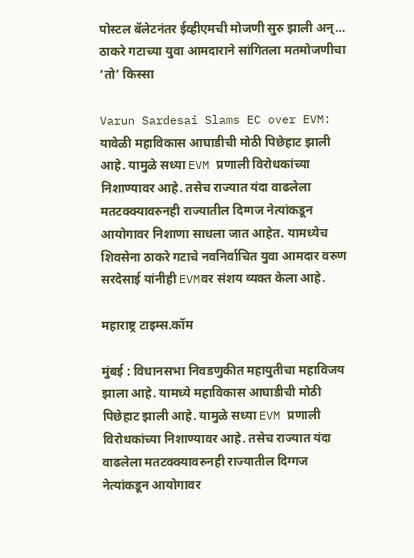पोस्टल बॅलेटनंतर ईव्हीएमची मोजणी सुरु झाली अन्… ठाकरे गटाच्या युवा आमदाराने सांगितला मतमोजणीचा ‘तो’ किस्सा

Varun Sardesai Slams EC over EVM: यावेळी महाविकास आघाडीची मोठी पिछेहाट झाली आहे. यामुळे सध्या EVM प्रणाली विरोधकांच्या निशाण्यावर आहे. तसेच राज्यात यंदा वाढलेला मतटक्क्यावरुनही राज्यातील दिग्गज नेत्यांकडून आयोगावर निशाणा साधला जात आहेत. यामध्येच शिवसेना ठाकरे गटाचे नवनिर्वाचित युवा आमदार वरुण सरदेसाई यांनीही EVMवर संशय व्यक्त केला आहे.

महाराष्ट्र टाइम्स.कॉम

मुंबई : विधानसभा निवडणुकीत महायुतीचा महाविजय झाला आहे. यामध्ये महाविकास आघाडीची मोठी पिछेहाट झाली आहे. यामुळे सध्या EVM प्रणाली विरोधकांच्या निशाण्यावर आहे. तसेच राज्यात यंदा वाढलेला मतटक्क्यावरुनही राज्यातील दिग्गज नेत्यांकडून आयोगावर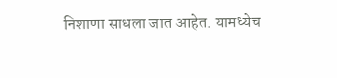निशाणा साधला जात आहेत. यामध्येच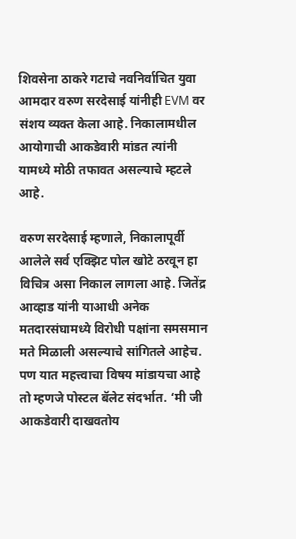शिवसेना ठाकरे गटाचे नवनिर्वाचित युवा आमदार वरुण सरदेसाई यांनीही EVM वर संशय व्यक्त केला आहे. निकालामधील आयोगाची आकडेवारी मांडत त्यांनी यामध्ये मोठी तफावत असल्याचे म्हटले आहे.

वरुण सरदेसाई म्हणाले, निकालापूर्वी आलेले सर्व एक्झिट पोल खोटे ठरवून हा विचित्र असा निकाल लागला आहे. जितेंद्र आव्हाड यांनी याआधी अनेक मतदारसंघामध्ये विरोधी पक्षांना समसमान मते मिळाली असल्याचे सांगितले आहेच. पण यात महत्त्वाचा विषय मांडायचा आहे तो म्हणजे पोस्टल बॅलेट संदर्भात. ‘मी जी आकडेवारी दाखवतोय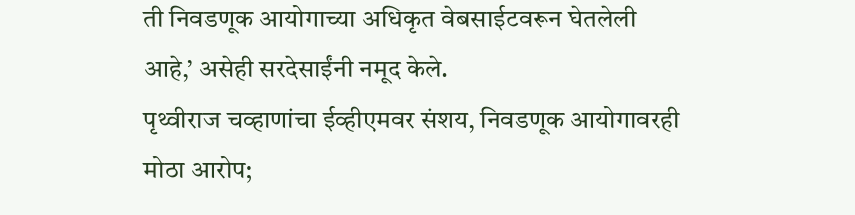ती निवडणूक आयोगाच्या अधिकृत वेबसाईटवरून घेतलेली आहे,’ असेही सरदेसाईंनी नमूद केले.
पृथ्वीराज चव्हाणांचा ईव्हीएमवर संशय, निवडणूक आयोगावरही मोठा आरोप;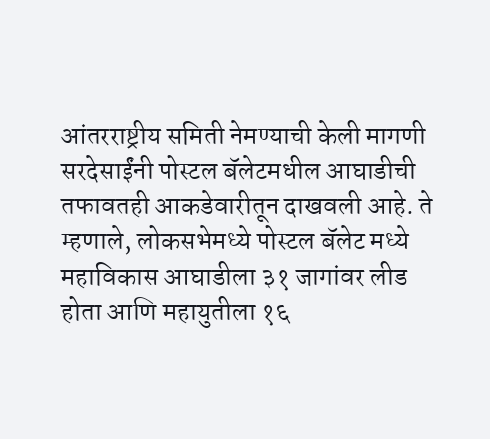आंतरराष्ट्रीय समिती नेमण्याची केली मागणी
सरदेसाईंनी पोस्टल बॅलेटमधील आघाडीची तफावतही आकडेवारीतून दाखवली आहे. ते म्हणाले, लोकसभेमध्ये पोस्टल बॅलेट मध्ये महाविकास आघाडीला ३१ जागांवर लीड होता आणि महायुतीला १६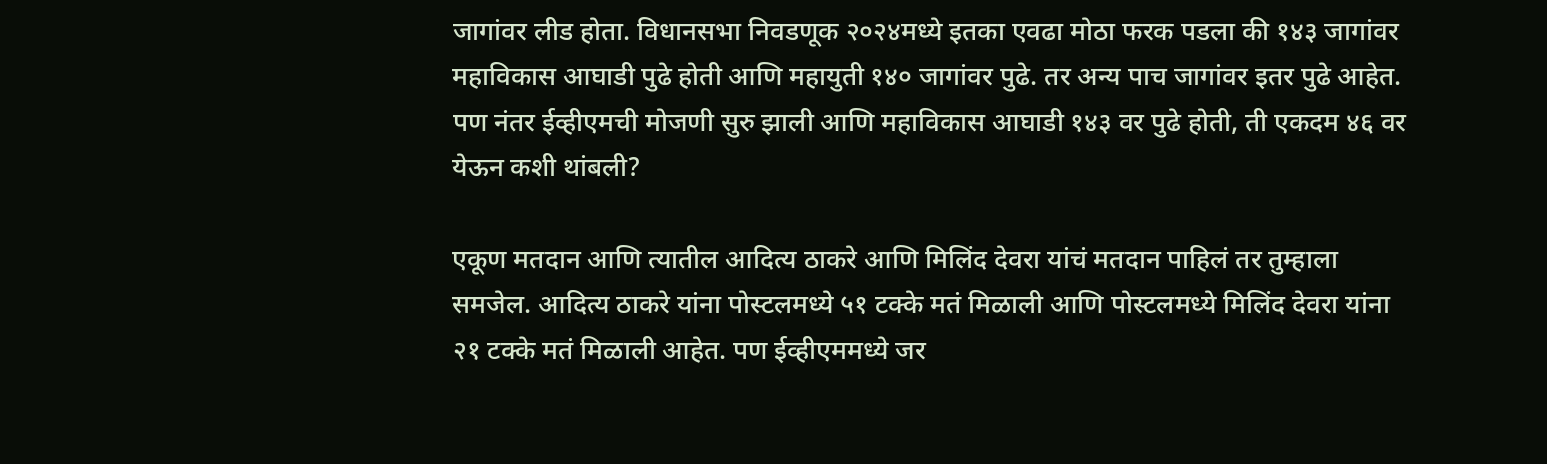जागांवर लीड होता. विधानसभा निवडणूक २०२४मध्ये इतका एवढा मोठा फरक पडला की १४३ जागांवर महाविकास आघाडी पुढे होती आणि महायुती १४० जागांवर पुढे. तर अन्य पाच जागांवर इतर पुढे आहेत. पण नंतर ईव्हीएमची मोजणी सुरु झाली आणि महाविकास आघाडी १४३ वर पुढे होती, ती एकदम ४६ वर येऊन कशी थांबली?

एकूण मतदान आणि त्यातील आदित्य ठाकरे आणि मिलिंद देवरा यांचं मतदान पाहिलं तर तुम्हाला समजेल. आदित्य ठाकरे यांना पोस्टलमध्ये ५१ टक्के मतं मिळाली आणि पोस्टलमध्ये मिलिंद देवरा यांना २१ टक्के मतं मिळाली आहेत. पण ईव्हीएममध्ये जर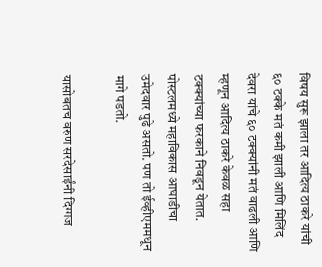विषय सुरू झाला तर आदित्य ठाकरे यांची ६० टक्के मतं कमी झाली आणि मिलिंद देवरा यांचे ६० टक्क्यांनी मतं वाढली आणि म्हणून आदित्य ठाकरे केवळ सहा टक्क्यांच्या फरकाने निवडून येतात. पोस्टलमध्ये महाविकास आघाडीचा उमेदवार पुढे असतो. पण तो ईव्हीएममधून मागे पडतो.

यासोबतच वरुण सरदेसाईंनी दिग्गज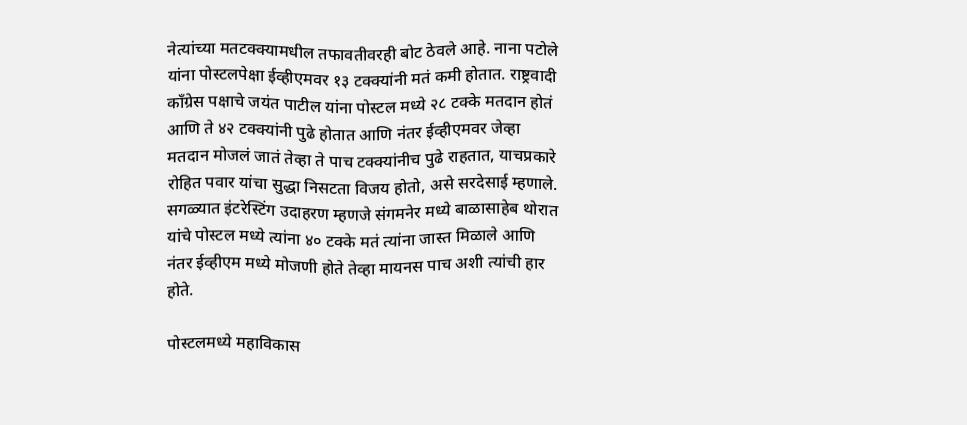नेत्यांच्या मतटक्क्यामधील तफावतीवरही बोट ठेवले आहे. नाना पटोले यांना पोस्टलपेक्षा ईव्हीएमवर १३ टक्क्यांनी मतं कमी होतात. राष्ट्रवादी काँग्रेस पक्षाचे जयंत पाटील यांना पोस्टल मध्ये २८ टक्के मतदान होतं आणि ते ४२ टक्क्यांनी पुढे होतात आणि नंतर ईव्हीएमवर जेव्हा मतदान मोजलं जातं तेव्हा ते पाच टक्क्यांनीच पुढे राहतात, याचप्रकारे रोहित पवार यांचा सुद्धा निसटता विजय होतो, असे सरदेसाई म्हणाले. सगळ्यात इंटरेस्टिंग उदाहरण म्हणजे संगमनेर मध्ये बाळासाहेब थोरात यांचे पोस्टल मध्ये त्यांना ४० टक्के मतं त्यांना जास्त मिळाले आणि नंतर ईव्हीएम मध्ये मोजणी होते तेव्हा मायनस पाच अशी त्यांची हार होते.

पोस्टलमध्ये महाविकास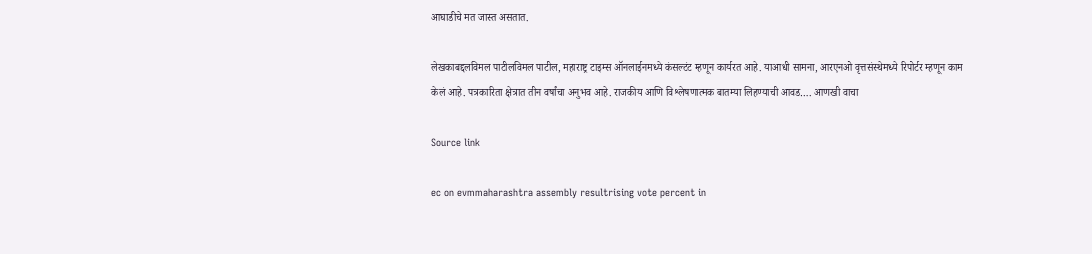आघाडीचे मत जास्त असतात.

लेखकाबद्दलविमल पाटीलविमल पाटील, महाराष्ट्र टाइम्स ऑनलाईनमध्ये कंसल्टंट म्हणून कार्यरत आहे. याआधी सामना, आरएनओ वृत्तसंस्थेमध्ये रिपोर्टर म्हणून काम केलं आहे. पत्रकारिता क्षेत्रात तीन वर्षांचा अनुभव आहे. राजकीय आणि विश्लेषणात्मक बातम्या लिहण्याची आवड…. आणखी वाचा

Source link

ec on evmmaharashtra assembly resultrising vote percent in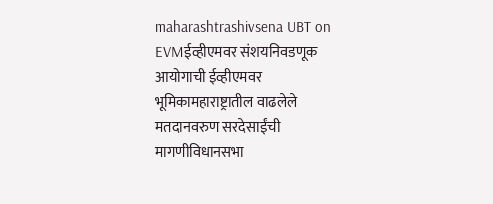maharashtrashivsena UBT on EVMईव्हीएमवर संशयनिवडणूक आयोगाची ईव्हीएमवर भूमिकामहाराष्ट्रातील वाढलेले मतदानवरुण सरदेसाईंची मागणीविधानसभा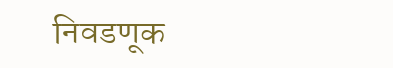निवडणूक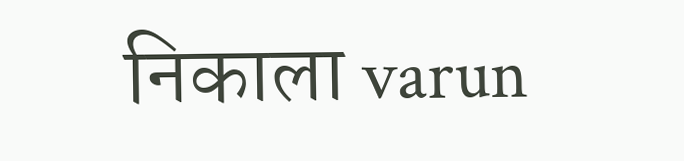निकाला varun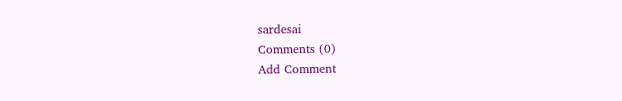sardesai
Comments (0)
Add Comment